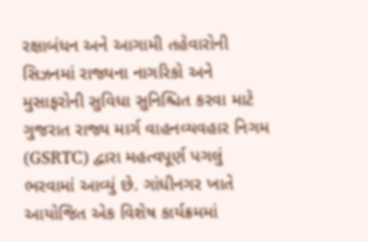રક્ષાબંધન અને આગામી તહેવારોની સિઝનમાં રાજ્યના નાગરિકો અને મુસાફરોની સુવિધા સુનિશ્ચિત કરવા માટે ગુજરાત રાજ્ય માર્ગ વાહનવ્યવહાર નિગમ (GSRTC) દ્વારા મહત્વપૂર્ણ પગલું ભરવામાં આવ્યું છે. ગાંધીનગર ખાતે આયોજિત એક વિશેષ કાર્યક્રમમાં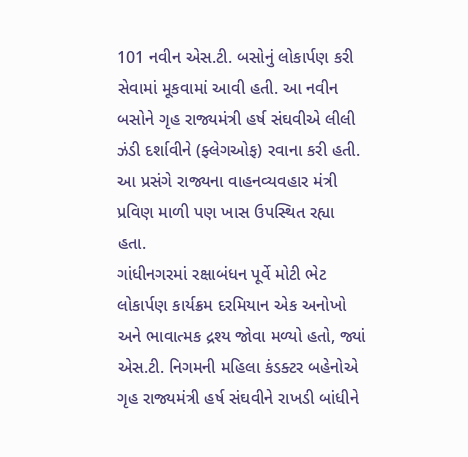101 નવીન એસ.ટી. બસોનું લોકાર્પણ કરી સેવામાં મૂકવામાં આવી હતી. આ નવીન બસોને ગૃહ રાજ્યમંત્રી હર્ષ સંઘવીએ લીલી ઝંડી દર્શાવીને (ફ્લેગઓફ) રવાના કરી હતી. આ પ્રસંગે રાજ્યના વાહનવ્યવહાર મંત્રી પ્રવિણ માળી પણ ખાસ ઉપસ્થિત રહ્યા હતા.
ગાંધીનગરમાં રક્ષાબંધન પૂર્વે મોટી ભેટ
લોકાર્પણ કાર્યક્રમ દરમિયાન એક અનોખો અને ભાવાત્મક દ્રશ્ય જોવા મળ્યો હતો, જ્યાં એસ.ટી. નિગમની મહિલા કંડક્ટર બહેનોએ ગૃહ રાજ્યમંત્રી હર્ષ સંઘવીને રાખડી બાંધીને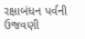રક્ષાબંધન પર્વની ઉજવણી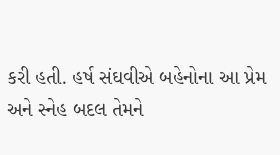કરી હતી. હર્ષ સંઘવીએ બહેનોના આ પ્રેમ અને સ્નેહ બદલ તેમને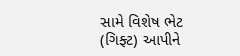સામે વિશેષ ભેટ (ગિફ્ટ) આપીને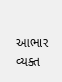આભાર વ્યક્ત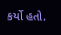કર્યો હતો.